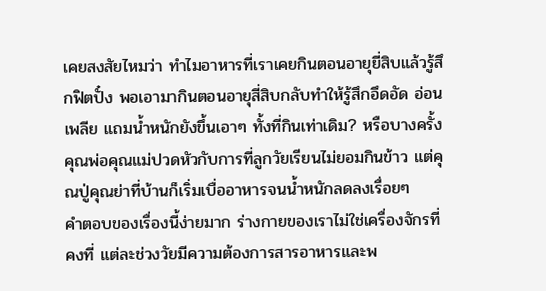เคยสงสัยไหมว่า ทำไมอาหารที่เราเคยกินตอนอายุยี่สิบแล้วรู้สึกฟิตปั๋ง พอเอามากินตอนอายุสี่สิบกลับทำให้รู้สึกอึดอัด อ่อนเพลีย แถมน้ำหนักยังขึ้นเอาๆ ทั้งที่กินเท่าเดิม? หรือบางครั้งคุณพ่อคุณแม่ปวดหัวกับการที่ลูกวัยเรียนไม่ยอมกินข้าว แต่คุณปู่คุณย่าที่บ้านก็เริ่มเบื่ออาหารจนน้ำหนักลดลงเรื่อยๆ
คำตอบของเรื่องนี้ง่ายมาก ร่างกายของเราไม่ใช่เครื่องจักรที่คงที่ แต่ละช่วงวัยมีความต้องการสารอาหารและพ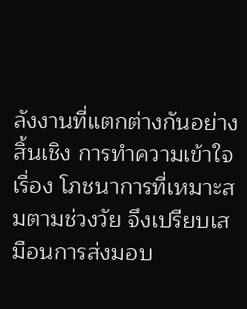ลังงานที่แตกต่างกันอย่างสิ้นเชิง การทำความเข้าใจเรื่อง โภชนาการที่เหมาะสมตามช่วงวัย จึงเปรียบเสมือนการส่งมอบ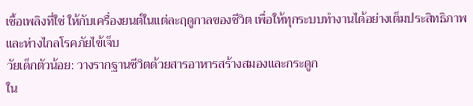เชื้อเพลิงที่ใช่ ให้กับเครื่องยนต์ในแต่ละฤดูกาลของชีวิต เพื่อให้ทุกระบบทำงานได้อย่างเต็มประสิทธิภาพและห่างไกลโรคภัยไข้เจ็บ
วัยเด็กตัวน้อย: วางรากฐานชีวิตด้วยสารอาหารสร้างสมองและกระดูก
ใน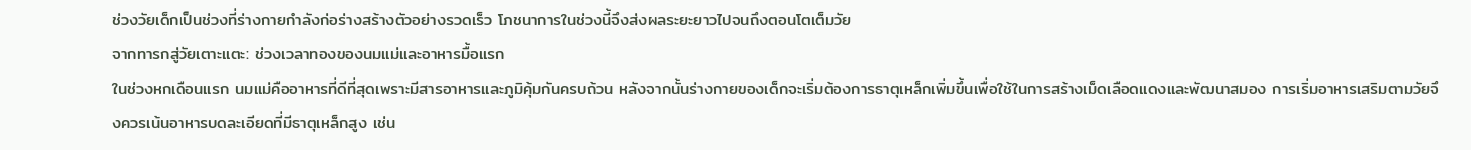ช่วงวัยเด็กเป็นช่วงที่ร่างกายกำลังก่อร่างสร้างตัวอย่างรวดเร็ว โภชนาการในช่วงนี้จึงส่งผลระยะยาวไปจนถึงตอนโตเต็มวัย
จากทารกสู่วัยเตาะแตะ: ช่วงเวลาทองของนมแม่และอาหารมื้อแรก
ในช่วงหกเดือนแรก นมแม่คืออาหารที่ดีที่สุดเพราะมีสารอาหารและภูมิคุ้มกันครบถ้วน หลังจากนั้นร่างกายของเด็กจะเริ่มต้องการธาตุเหล็กเพิ่มขึ้นเพื่อใช้ในการสร้างเม็ดเลือดแดงและพัฒนาสมอง การเริ่มอาหารเสริมตามวัยจึงควรเน้นอาหารบดละเอียดที่มีธาตุเหล็กสูง เช่น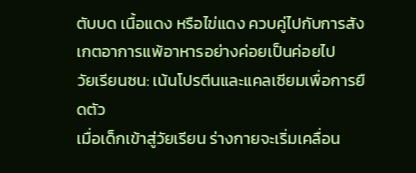ตับบด เนื้อแดง หรือไข่แดง ควบคู่ไปกับการสังเกตอาการแพ้อาหารอย่างค่อยเป็นค่อยไป
วัยเรียนซน: เน้นโปรตีนและแคลเซียมเพื่อการยืดตัว
เมื่อเด็กเข้าสู่วัยเรียน ร่างกายจะเริ่มเคลื่อน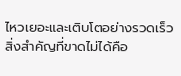ไหวเยอะและเติบโตอย่างรวดเร็ว สิ่งสำคัญที่ขาดไม่ได้คือ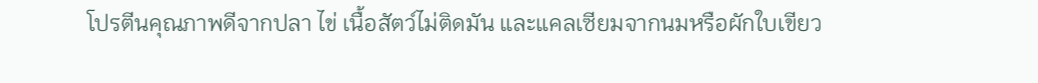โปรตีนคุณภาพดีจากปลา ไข่ เนื้อสัตว์ไม่ติดมัน และแคลเซียมจากนมหรือผักใบเขียว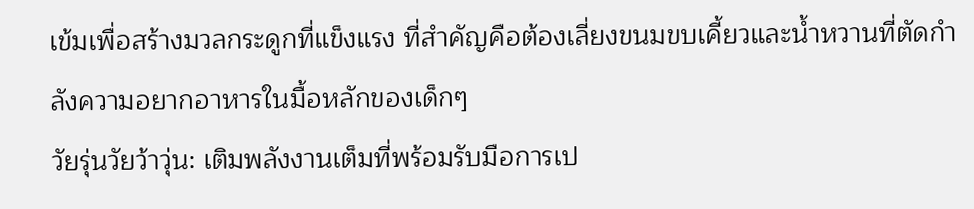เข้มเพื่อสร้างมวลกระดูกที่แข็งแรง ที่สำคัญคือต้องเลี่ยงขนมขบเคี้ยวและน้ำหวานที่ตัดกำลังความอยากอาหารในมื้อหลักของเด็กๆ
วัยรุ่นวัยว้าวุ่น: เติมพลังงานเต็มที่พร้อมรับมือการเป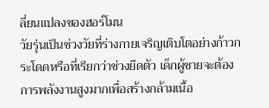ลี่ยนแปลงของฮอร์โมน
วัยรุ่นเป็นช่วงวัยที่ร่างกายเจริญเติบโตอย่างก้าวกระโดดหรือที่เรียกว่าช่วงยืดตัว เด็กผู้ชายจะต้องการพลังงานสูงมากเพื่อสร้างกล้ามเนื้อ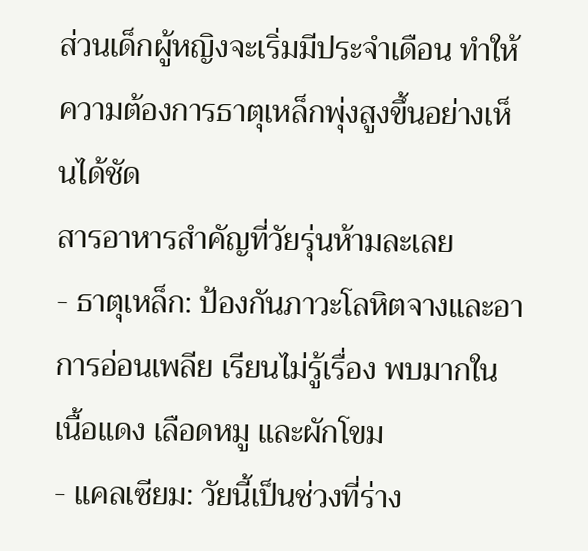ส่วนเด็กผู้หญิงจะเริ่มมีประจำเดือน ทำให้ความต้องการธาตุเหล็กพุ่งสูงขึ้นอย่างเห็นได้ชัด
สารอาหารสำคัญที่วัยรุ่นห้ามละเลย
- ธาตุเหล็ก: ป้องกันภาวะโลหิตจางและอาการอ่อนเพลีย เรียนไม่รู้เรื่อง พบมากในเนื้อแดง เลือดหมู และผักโขม
- แคลเซียม: วัยนี้เป็นช่วงที่ร่าง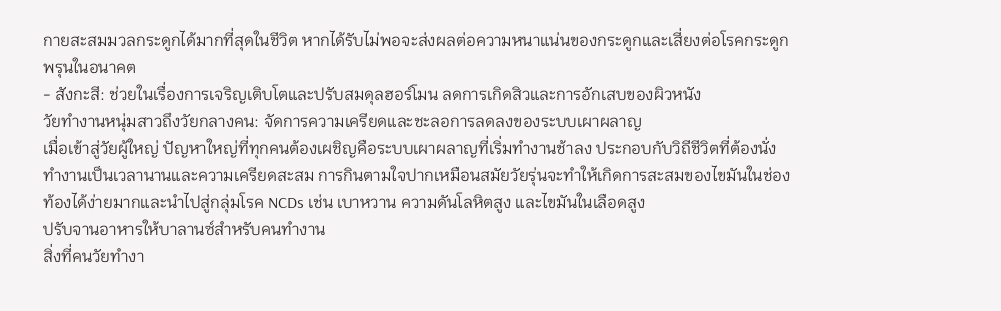กายสะสมมวลกระดูกได้มากที่สุดในชีวิต หากได้รับไม่พอจะส่งผลต่อความหนาแน่นของกระดูกและเสี่ยงต่อโรคกระดูกพรุนในอนาคต
- สังกะสี: ช่วยในเรื่องการเจริญเติบโตและปรับสมดุลฮอร์โมน ลดการเกิดสิวและการอักเสบของผิวหนัง
วัยทำงานหนุ่มสาวถึงวัยกลางคน: จัดการความเครียดและชะลอการลดลงของระบบเผาผลาญ
เมื่อเข้าสู่วัยผู้ใหญ่ ปัญหาใหญ่ที่ทุกคนต้องเผชิญคือระบบเผาผลาญที่เริ่มทำงานช้าลง ประกอบกับวิถีชีวิตที่ต้องนั่งทำงานเป็นเวลานานและความเครียดสะสม การกินตามใจปากเหมือนสมัยวัยรุ่นจะทำให้เกิดการสะสมของไขมันในช่องท้องได้ง่ายมากและนำไปสู่กลุ่มโรค NCDs เช่น เบาหวาน ความดันโลหิตสูง และไขมันในเลือดสูง
ปรับจานอาหารให้บาลานซ์สำหรับคนทำงาน
สิ่งที่คนวัยทำงา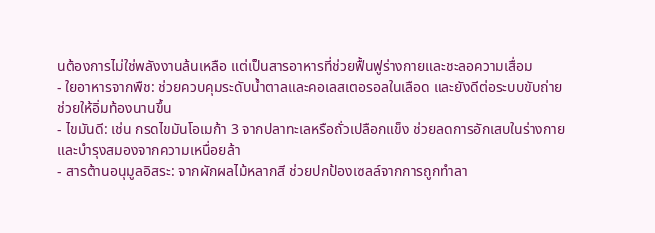นต้องการไม่ใช่พลังงานล้นเหลือ แต่เป็นสารอาหารที่ช่วยฟื้นฟูร่างกายและชะลอความเสื่อม
- ใยอาหารจากพืช: ช่วยควบคุมระดับน้ำตาลและคอเลสเตอรอลในเลือด และยังดีต่อระบบขับถ่าย ช่วยให้อิ่มท้องนานขึ้น
- ไขมันดี: เช่น กรดไขมันโอเมก้า 3 จากปลาทะเลหรือถั่วเปลือกแข็ง ช่วยลดการอักเสบในร่างกายและบำรุงสมองจากความเหนื่อยล้า
- สารต้านอนุมูลอิสระ: จากผักผลไม้หลากสี ช่วยปกป้องเซลล์จากการถูกทำลา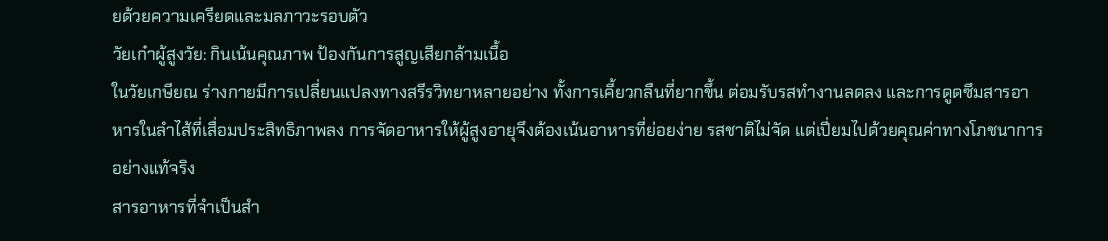ยด้วยความเครียดและมลภาวะรอบตัว
วัยเก๋าผู้สูงวัย: กินเน้นคุณภาพ ป้องกันการสูญเสียกล้ามเนื้อ
ในวัยเกษียณ ร่างกายมีการเปลี่ยนแปลงทางสรีรวิทยาหลายอย่าง ทั้งการเคี้ยวกลืนที่ยากขึ้น ต่อมรับรสทำงานลดลง และการดูดซึมสารอาหารในลำไส้ที่เสื่อมประสิทธิภาพลง การจัดอาหารให้ผู้สูงอายุจึงต้องเน้นอาหารที่ย่อยง่าย รสชาติไม่จัด แต่เปี่ยมไปด้วยคุณค่าทางโภชนาการอย่างแท้จริง
สารอาหารที่จำเป็นสำ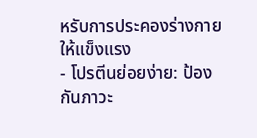หรับการประคองร่างกายให้แข็งแรง
- โปรตีนย่อยง่าย: ป้องกันภาวะ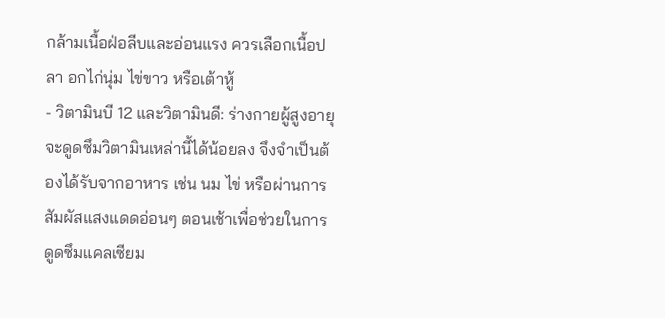กล้ามเนื้อฝ่อลีบและอ่อนแรง ควรเลือกเนื้อปลา อกไก่นุ่ม ไข่ขาว หรือเต้าหู้
- วิตามินบี 12 และวิตามินดี: ร่างกายผู้สูงอายุจะดูดซึมวิตามินเหล่านี้ได้น้อยลง จึงจำเป็นต้องได้รับจากอาหาร เช่น นม ไข่ หรือผ่านการสัมผัสแสงแดดอ่อนๆ ตอนเช้าเพื่อช่วยในการดูดซึมแคลเซียม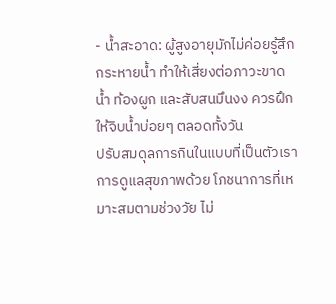- น้ำสะอาด: ผู้สูงอายุมักไม่ค่อยรู้สึกกระหายน้ำ ทำให้เสี่ยงต่อภาวะขาดน้ำ ท้องผูก และสับสนมึนงง ควรฝึกให้จิบน้ำบ่อยๆ ตลอดทั้งวัน
ปรับสมดุลการกินในแบบที่เป็นตัวเรา
การดูแลสุขภาพด้วย โภชนาการที่เหมาะสมตามช่วงวัย ไม่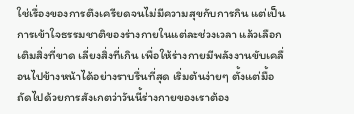ใช่เรื่องของการตึงเครียดจนไม่มีความสุขกับการกิน แต่เป็นการเข้าใจธรรมชาติของร่างกายในแต่ละช่วงเวลา แล้วเลือกเติมสิ่งที่ขาด เลี่ยงสิ่งที่เกิน เพื่อให้ร่างกายมีพลังงานขับเคลื่อนไปข้างหน้าได้อย่างราบรื่นที่สุด เริ่มต้นง่ายๆ ตั้งแต่มื้อถัดไปด้วยการสังเกตว่าวันนี้ร่างกายของเราต้อง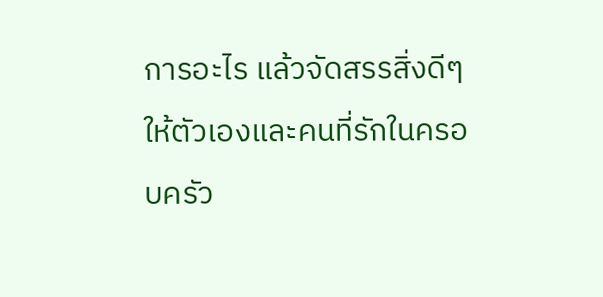การอะไร แล้วจัดสรรสิ่งดีๆ ให้ตัวเองและคนที่รักในครอบครัว